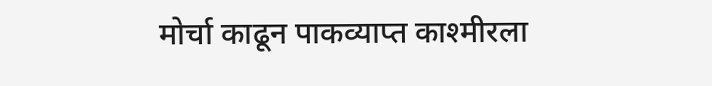मोर्चा काढून पाकव्याप्त काश्मीरला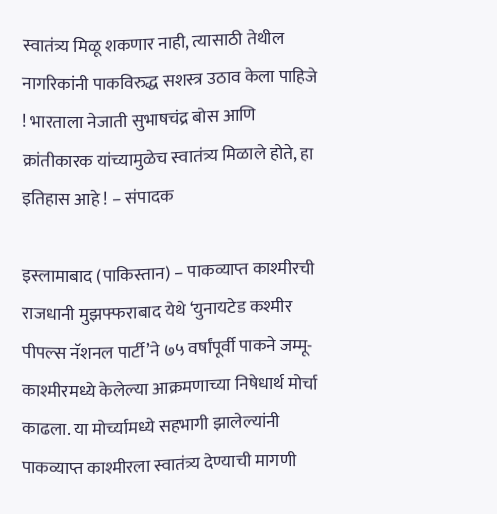स्वातंत्र्य मिळू शकणार नाही, त्यासाठी तेथील नागरिकांनी पाकविरुद्ध सशस्त्र उठाव केला पाहिजे ! भारताला नेजाती सुभाषचंद्र बोस आणि क्रांतीकारक यांच्यामुळेच स्वातंत्र्य मिळाले होते, हा इतिहास आहे ! – संपादक

इस्लामाबाद (पाकिस्तान) – पाकव्याप्त काश्मीरची राजधानी मुझफ्फराबाद येथे ‘युनायटेड कश्मीर पीपल्स नॅशनल पार्टी’ने ७५ वर्षांपूर्वी पाकने जम्मू-काश्मीरमध्ये केलेल्या आक्रमणाच्या निषेधार्थ मोर्चा काढला. या मोर्च्यामध्ये सहभागी झालेल्यांनी पाकव्याप्त काश्मीरला स्वातंत्र्य देण्याची मागणी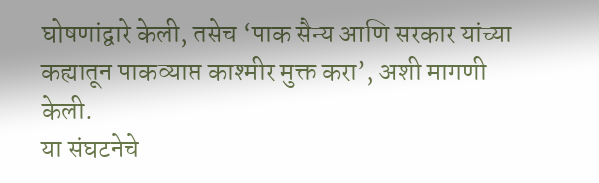घोषणांद्वारे केली, तसेच ‘पाक सैन्य आणि सरकार यांच्या कह्यातून पाकव्याप्त काश्मीर मुक्त करा’, अशी मागणी केली.
या संघटनेचे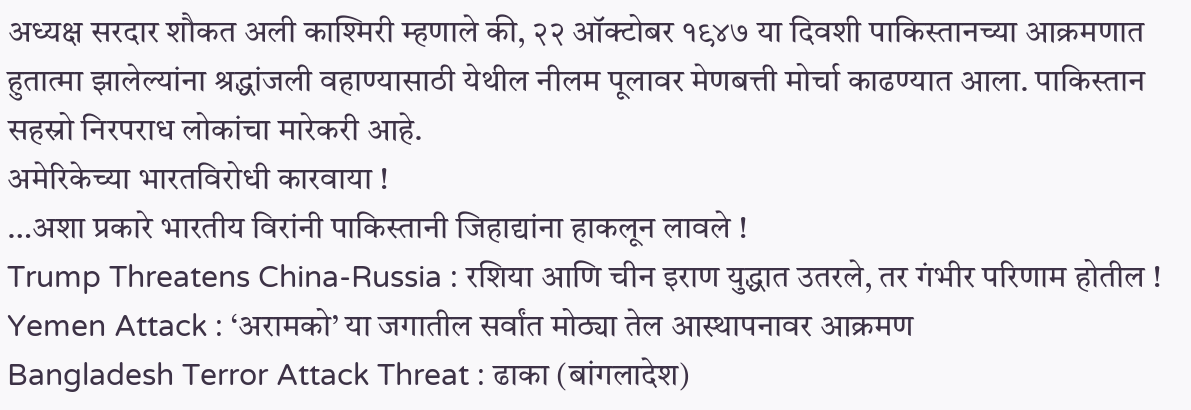अध्यक्ष सरदार शौकत अली काश्मिरी म्हणाले की, २२ ऑक्टोबर १९४७ या दिवशी पाकिस्तानच्या आक्रमणात हुतात्मा झालेल्यांना श्रद्धांजली वहाण्यासाठी येथील नीलम पूलावर मेणबत्ती मोर्चा काढण्यात आला. पाकिस्तान सहस्रो निरपराध लोकांचा मारेकरी आहे.
अमेरिकेच्या भारतविरोधी कारवाया !
…अशा प्रकारे भारतीय विरांनी पाकिस्तानी जिहाद्यांना हाकलून लावले !
Trump Threatens China-Russia : रशिया आणि चीन इराण युद्धात उतरले, तर गंभीर परिणाम होतील !
Yemen Attack : ‘अरामको’ या जगातील सर्वांत मोठ्या तेल आस्थापनावर आक्रमण
Bangladesh Terror Attack Threat : ढाका (बांगलादेश)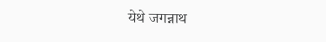येथे जगन्नाथ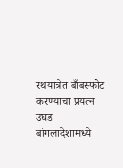रथयात्रेत बाँबस्फोट करण्याचा प्रयत्न उघड
बांगलादेशामध्ये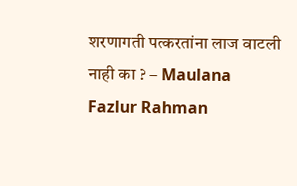शरणागती पत्करतांना लाज वाटली नाही का ? – Maulana Fazlur Rahman